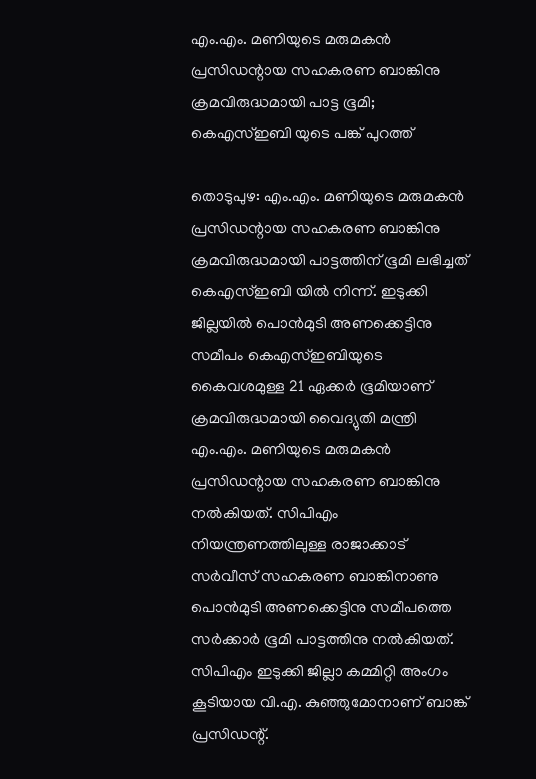എം.എം. മണിയുടെ മരുമകന്‍ പ്രസിഡന്റായ സഹകരണ ബാങ്കിനു ക്രമവിരുദ്ധമായി പാട്ട ഭൂമി; കെഎസ്‌ഇബി യുടെ പങ്ക് പുറത്ത്

തൊടുപുഴ: എം.എം. മണിയുടെ മരുമകന്‍ പ്രസിഡന്റായ സഹകരണ ബാങ്കിനു ക്രമവിരുദ്ധമായി പാട്ടത്തിന് ഭൂമി ലഭിച്ചത് കെഎസ്‌ഇബി യില്‍ നിന്ന്. ഇടുക്കി ജില്ലയില്‍ പൊന്‍മുടി അണക്കെട്ടിനു സമീപം കെഎസ്‌ഇബിയുടെ കൈവശമുള്ള 21 ഏക്കര്‍ ഭൂമിയാണ് ക്രമവിരുദ്ധമായി വൈദ്യുതി മന്ത്രി എം.എം. മണിയുടെ മരുമകന്‍ പ്രസിഡന്റായ സഹകരണ ബാങ്കിനു നല്‍കിയത്. സിപിഎം നിയന്ത്രണത്തിലുള്ള രാജാക്കാട് സര്‍വീസ് സഹകരണ ബാങ്കിനാണു പൊന്‍മുടി അണക്കെട്ടിനു സമീപത്തെ സര്‍ക്കാര്‍ ഭൂമി പാട്ടത്തിനു നല്‍കിയത്. സിപിഎം ഇടുക്കി ജില്ലാ കമ്മിറ്റി അംഗം കൂടിയായ വി.എ. കുഞ്ഞുമോനാണ് ബാങ്ക് പ്രസിഡന്റ്.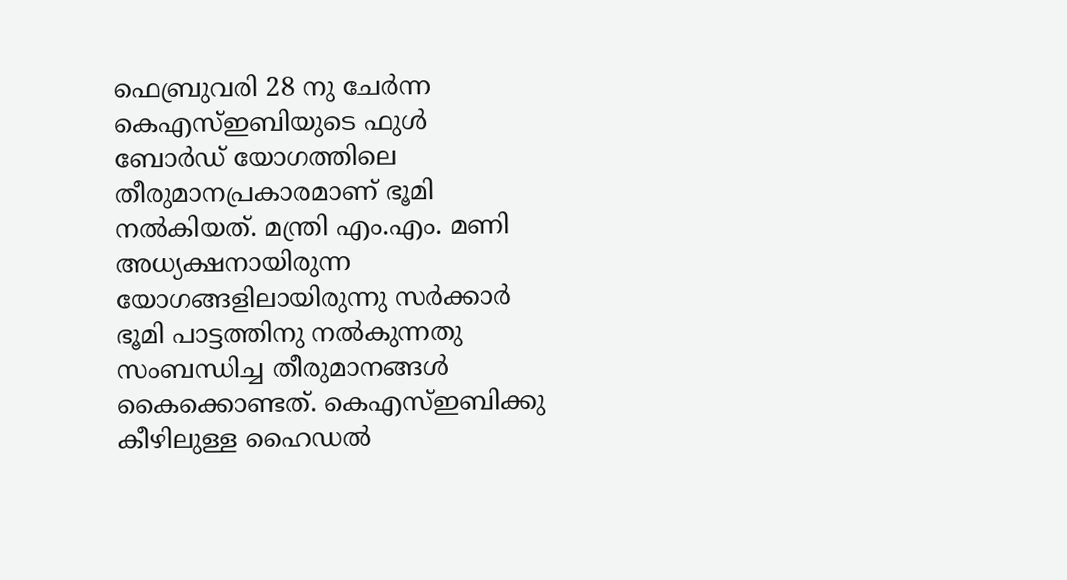ഫെബ്രുവരി 28 നു ചേര്‍ന്ന കെഎസ്‌ഇബിയുടെ ഫുള്‍ ബോര്‍ഡ് യോഗത്തിലെ തീരുമാനപ്രകാരമാണ് ഭൂമി നല്‍കിയത്. മന്ത്രി എം.എം. മണി അധ്യക്ഷനായിരുന്ന യോഗങ്ങളിലായിരുന്നു സര്‍ക്കാര്‍ ഭൂമി പാട്ടത്തിനു നല്‍കുന്നതു സംബന്ധിച്ച തീരുമാനങ്ങള്‍ കൈക്കൊണ്ടത്. കെഎസ്‌ഇബിക്കു കീഴിലുള്ള ഹൈഡല്‍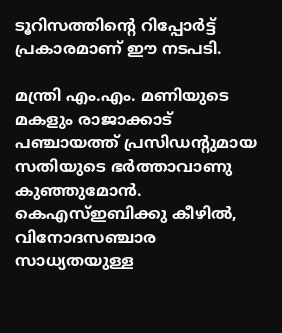ടൂറിസത്തിന്റെ റിപ്പോര്‍ട്ട് പ്രകാരമാണ് ഈ നടപടി.

മന്ത്രി എം.എം. മണിയുടെ മകളും രാജാക്കാട് പഞ്ചായത്ത് പ്രസിഡന്റുമായ സതിയുടെ ഭര്‍ത്താവാണു കുഞ്ഞുമോന്‍. കെഎസ്‌ഇബിക്കു കീഴില്‍, വിനോദസഞ്ചാര സാധ്യതയുള്ള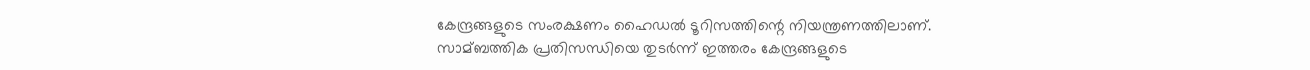കേന്ദ്രങ്ങളുടെ സംരക്ഷണം ഹൈഡല്‍ ടൂറിസത്തിന്റെ നിയന്ത്രണത്തിലാണ്. സാമ്ബത്തിക പ്രതിസന്ധിയെ തുടര്‍ന്ന് ഇത്തരം കേന്ദ്രങ്ങളുടെ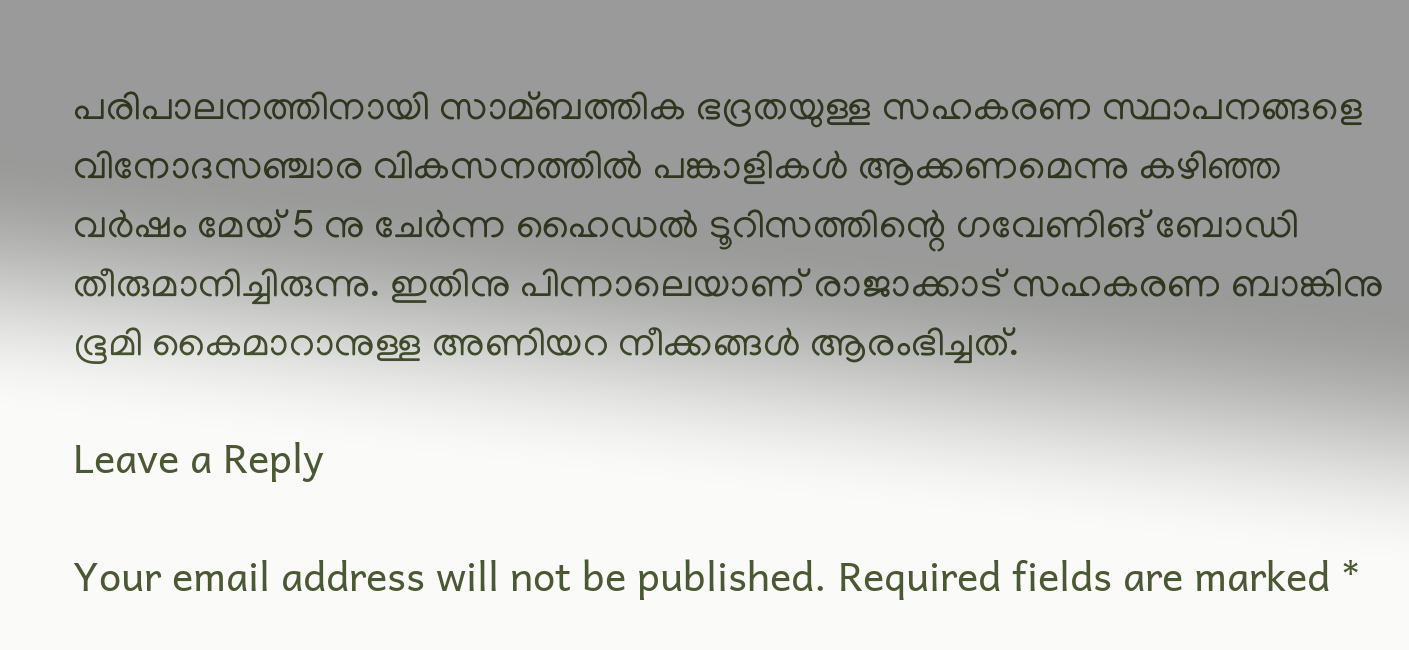പരിപാലനത്തിനായി സാമ്ബത്തിക ഭദ്രതയുള്ള സഹകരണ സ്ഥാപനങ്ങളെ വിനോദസഞ്ചാര വികസനത്തില്‍ പങ്കാളികള്‍ ആക്കണമെന്നു കഴിഞ്ഞ വര്‍ഷം മേയ് 5 നു ചേര്‍ന്ന ഹൈഡല്‍ ടൂറിസത്തിന്റെ ഗവേണിങ് ബോഡി തീരുമാനിച്ചിരുന്നു. ഇതിനു പിന്നാലെയാണ് രാജാക്കാട് സഹകരണ ബാങ്കിനു ഭൂമി കൈമാറാനുള്ള അണിയറ നീക്കങ്ങള്‍ ആരംഭിച്ചത്.

Leave a Reply

Your email address will not be published. Required fields are marked *